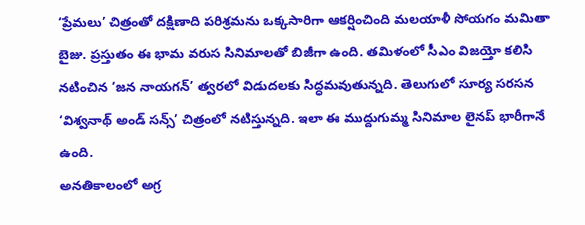‘ప్రేమలు’ చిత్రంతో దక్షిణాది పరిశ్రమను ఒక్కసారిగా ఆకర్షించింది మలయాళీ సోయగం మమితా బైజు. ప్రస్తుతం ఈ భామ వరుస సినిమాలతో బిజీగా ఉంది. తమిళంలో సీఎం విజయ్తో కలిసి నటించిన ‘జన నాయగన్’ త్వరలో విడుదలకు సిద్ధమవుతున్నది. తెలుగులో సూర్య సరసన ‘విశ్వనాథ్ అండ్ సన్స్’ చిత్రంలో నటిస్తున్నది. ఇలా ఈ ముద్దుగుమ్మ సినిమాల లైనప్ భారీగానే ఉంది.
అనతికాలంలో అగ్ర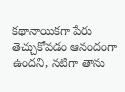కథానాయికగా పేరు తెచ్చుకోవడం ఆనందంగా ఉందని, నటిగా తాను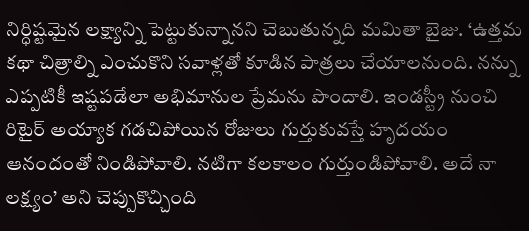నిర్ధిష్టమైన లక్ష్యాన్ని పెట్టుకున్నానని చెబుతున్నది మమితా బైజు. ‘ఉత్తమ కథా చిత్రాల్ని ఎంచుకొని సవాళ్లతో కూడిన పాత్రలు చేయాలనుంది. నన్ను ఎప్పటికీ ఇష్టపడేలా అభిమానుల ప్రేమను పొందాలి. ఇండస్ట్రీ నుంచి రిటైర్ అయ్యాక గడచిపోయిన రోజులు గుర్తుకువస్తే హృదయం ఆనందంతో నిండిపోవాలి. నటిగా కలకాలం గుర్తుండిపోవాలి. అదే నా లక్ష్యం’ అని చెప్పుకొచ్చింది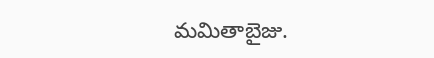మమితాబైజు.